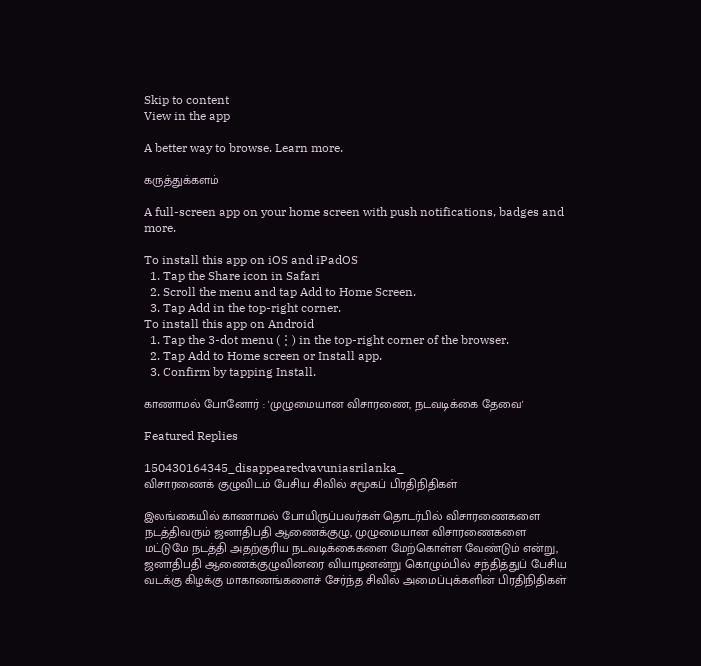Skip to content
View in the app

A better way to browse. Learn more.

கருத்துக்களம்

A full-screen app on your home screen with push notifications, badges and more.

To install this app on iOS and iPadOS
  1. Tap the Share icon in Safari
  2. Scroll the menu and tap Add to Home Screen.
  3. Tap Add in the top-right corner.
To install this app on Android
  1. Tap the 3-dot menu (⋮) in the top-right corner of the browser.
  2. Tap Add to Home screen or Install app.
  3. Confirm by tapping Install.

காணாமல் போனோர் : 'முழுமையான விசாரணை, நடவடிக்கை தேவை'

Featured Replies

150430164345_disappearedvavuniasrilanka_
விசாரணைக் குழுவிடம் பேசிய சிவில் சமூகப் பிரதிநிதிகள்

இலங்கையில் காணாமல் போயிருப்பவர்கள் தொடர்பில் விசாரணைகளை நடத்திவரும் ஜனாதிபதி ஆணைக்குழு, முழுமையான விசாரணைகளை மட்டுமே நடத்தி அதற்குரிய நடவடிக்கைகளை மேற்கொள்ள வேண்டும் என்று, ஜனாதிபதி ஆணைக்குழுவினரை வியாழனன்று கொழும்பில் சந்தித்துப் பேசிய வடக்கு கிழக்கு மாகாணங்களைச் சேர்ந்த சிவில் அமைப்புக்களின் பிரதிநிதிகள்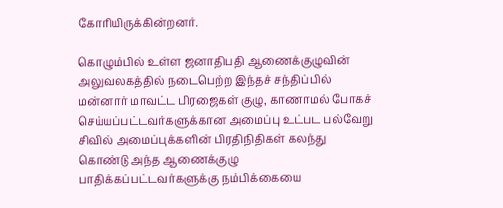கோரியிருக்கின்றனர்.

கொழும்பில் உள்ள ஜனாதிபதி ஆணைக்குழுவின் அலுவலகத்தில் நடைபெற்ற இந்தச் சந்திப்பில் மன்னார் மாவட்ட பிரஜைகள் குழு, காணாமல் போகச் செய்யப்பட்டவர்களுக்கான அமைப்பு உட்பட பல்வேறு சிவில் அமைப்புக்களின் பிரதிநிதிகள் கலந்து கொண்டு அந்த ஆணைக்குழு பாதிக்கப்பட்டவர்களுக்கு நம்பிக்கையை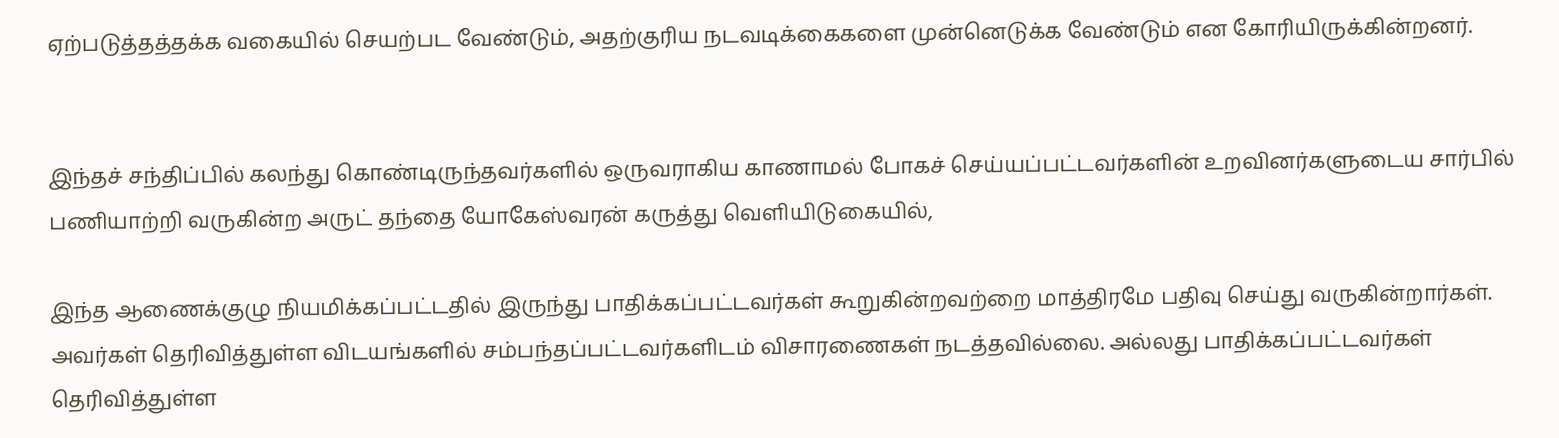ஏற்படுத்தத்தக்க வகையில் செயற்பட வேண்டும், அதற்குரிய நடவடிக்கைகளை முன்னெடுக்க வேண்டும் என கோரியிருக்கின்றனர்.


இந்தச் சந்திப்பில் கலந்து கொண்டிருந்தவர்களில் ஒருவராகிய காணாமல் போகச் செய்யப்பட்டவர்களின் உறவினர்களுடைய சார்பில் பணியாற்றி வருகின்ற அருட் தந்தை யோகேஸ்வரன் கருத்து வெளியிடுகையில்,

இந்த ஆணைக்குழு நியமிக்கப்பட்டதில் இருந்து பாதிக்கப்பட்டவர்கள் கூறுகின்றவற்றை மாத்திரமே பதிவு செய்து வருகின்றார்கள். அவர்கள் தெரிவித்துள்ள விடயங்களில் சம்பந்தப்பட்டவர்களிடம் விசாரணைகள் நடத்தவில்லை. அல்லது பாதிக்கப்பட்டவர்கள் தெரிவித்துள்ள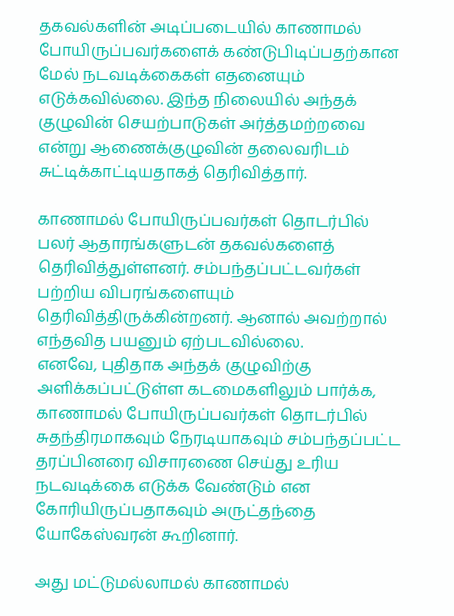தகவல்களின் அடிப்படையில் காணாமல் போயிருப்பவர்களைக் கண்டுபிடிப்பதற்கான மேல் நடவடிக்கைகள் எதனையும் எடுக்கவில்லை. இந்த நிலையில் அந்தக் குழுவின் செயற்பாடுகள் அர்த்தமற்றவை என்று ஆணைக்குழுவின் தலைவரிடம் சுட்டிக்காட்டியதாகத் தெரிவித்தார்.

காணாமல் போயிருப்பவர்கள் தொடர்பில் பலர் ஆதாரங்களுடன் தகவல்களைத் தெரிவித்துள்ளனர். சம்பந்தப்பட்டவர்கள் பற்றிய விபரங்களையும் தெரிவித்திருக்கின்றனர். ஆனால் அவற்றால் எந்தவித பயனும் ஏற்படவில்லை.
எனவே, புதிதாக அந்தக் குழுவிற்கு அளிக்கப்பட்டுள்ள கடமைகளிலும் பார்க்க, காணாமல் போயிருப்பவர்கள் தொடர்பில் சுதந்திரமாகவும் நேரடியாகவும் சம்பந்தப்பட்ட தரப்பினரை விசாரணை செய்து உரிய நடவடிக்கை எடுக்க வேண்டும் என கோரியிருப்பதாகவும் அருட்தந்தை யோகேஸ்வரன் கூறினார்.

அது மட்டுமல்லாமல் காணாமல்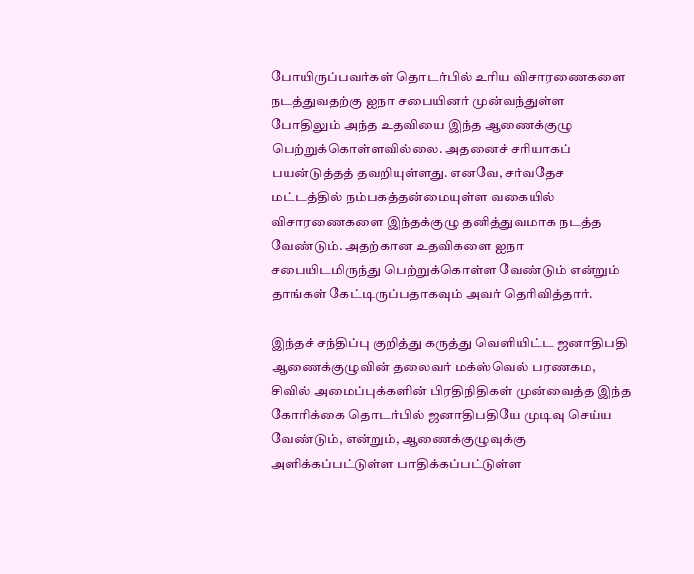போயிருப்பவர்கள் தொடர்பில் உரிய விசாரணைகளை நடத்துவதற்கு ஐநா சபையினர் முன்வந்துள்ள போதிலும் அந்த உதவியை இந்த ஆணைக்குழு பெற்றுக்கொள்ளவில்லை. அதனைச் சரியாகப் பயன்டுத்தத் தவறியுள்ளது. எனவே, சர்வதேச மட்டத்தில் நம்பகத்தன்மையுள்ள வகையில் விசாரணைகளை இந்தக்குழு தனித்துவமாக நடத்த வேண்டும். அதற்கான உதவிகளை ஐநா சபையிடமிருந்து பெற்றுக்கொள்ள வேண்டும் என்றும் தாங்கள் கேட்டிருப்பதாகவும் அவர் தெரிவித்தார்.

இந்தச் சந்திப்பு குறித்து கருத்து வெளியிட்ட ஜனாதிபதி ஆணைக்குழுவின் தலைவர் மக்ஸ்வெல் பரணகம, சிவில் அமைப்புக்களின் பிரதிநிதிகள் முன்வைத்த இந்த கோரிக்கை தொடர்பில் ஜனாதிபதியே முடிவு செய்ய வேண்டும், என்றும், ஆணைக்குழுவுக்கு அளிக்கப்பட்டுள்ள பாதிக்கப்பட்டுள்ள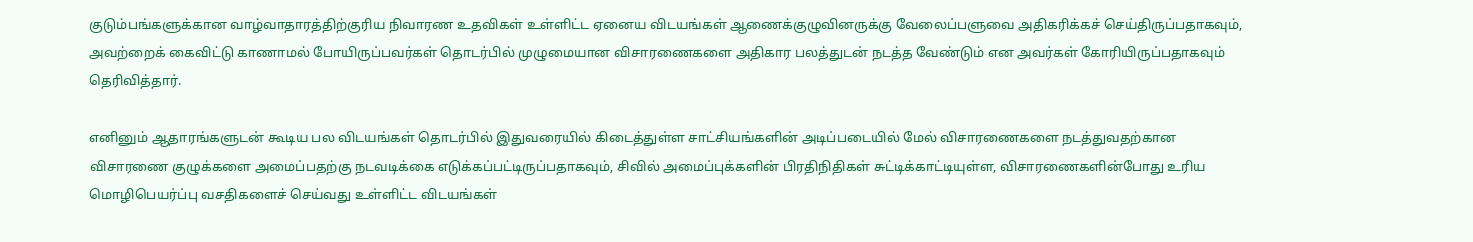குடும்பங்களுக்கான வாழ்வாதாரத்திற்குரிய நிவாரண உதவிகள் உள்ளிட்ட ஏனைய விடயங்கள் ஆணைக்குழுவினருக்கு வேலைப்பளுவை அதிகரிக்கச் செய்திருப்பதாகவும், அவற்றைக் கைவிட்டு காணாமல் போயிருப்பவர்கள் தொடர்பில் முழுமையான விசாரணைகளை அதிகார பலத்துடன் நடத்த வேண்டும் என அவர்கள் கோரியிருப்பதாகவும் தெரிவித்தார்.

எனினும் ஆதாரங்களுடன் கூடிய பல விடயங்கள் தொடர்பில் இதுவரையில் கிடைத்துள்ள சாட்சியங்களின் அடிப்படையில் மேல் விசாரணைகளை நடத்துவதற்கான விசாரணை குழுக்களை அமைப்பதற்கு நடவடிக்கை எடுக்கப்பட்டிருப்பதாகவும், சிவில் அமைப்புக்களின் பிரதிநிதிகள் சுட்டிக்காட்டியுள்ள, விசாரணைகளின்போது உரிய மொழிபெயர்ப்பு வசதிகளைச் செய்வது உள்ளிட்ட விடயங்கள்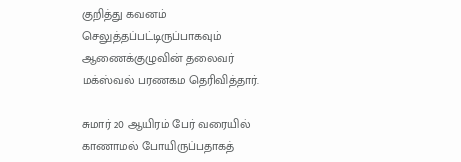குறித்து கவனம் செலுத்தப்பட்டிருப்பாகவும் ஆணைக்குழுவின் தலைவர் மக்ஸ்வல் பரணகம தெரிவித்தார்.

சுமார் 20 ஆயிரம் பேர் வரையில் காணாமல் போயிருப்பதாகத்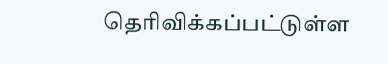தெரிவிக்கப்பட்டுள்ள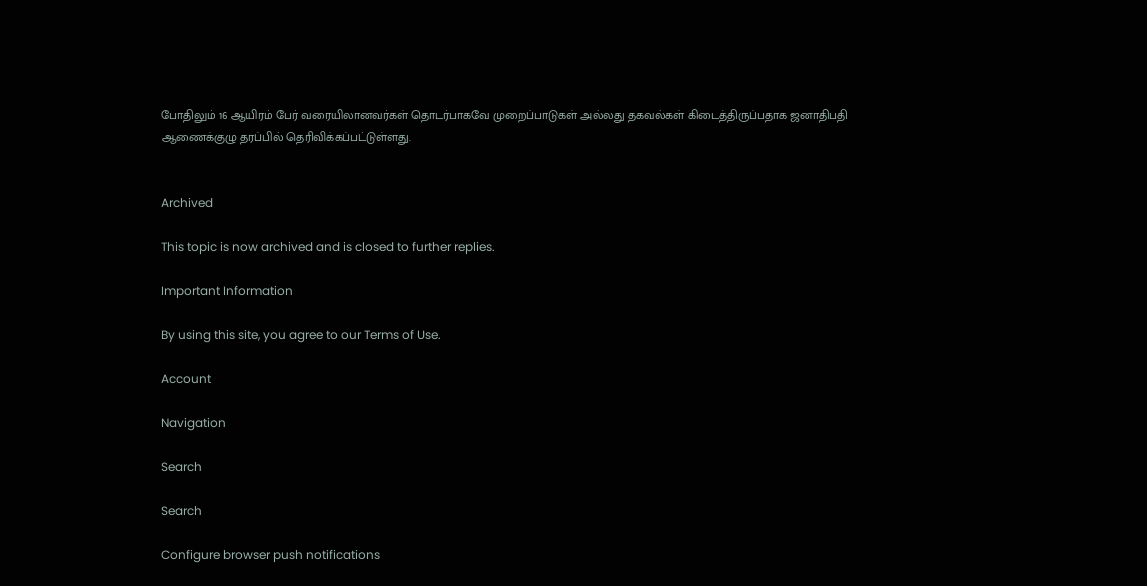போதிலும் 16 ஆயிரம் பேர் வரையிலானவர்கள் தொடர்பாகவே முறைப்பாடுகள் அல்லது தகவல்கள் கிடைத்திருப்பதாக ஜனாதிபதி ஆணைக்குழு தரப்பில் தெரிவிக்கப்பட்டுள்ளது.


Archived

This topic is now archived and is closed to further replies.

Important Information

By using this site, you agree to our Terms of Use.

Account

Navigation

Search

Search

Configure browser push notifications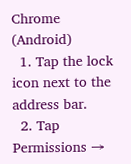Chrome (Android)
  1. Tap the lock icon next to the address bar.
  2. Tap Permissions →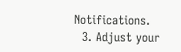Notifications.
  3. Adjust your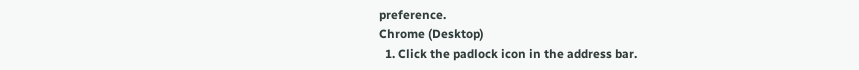preference.
Chrome (Desktop)
  1. Click the padlock icon in the address bar.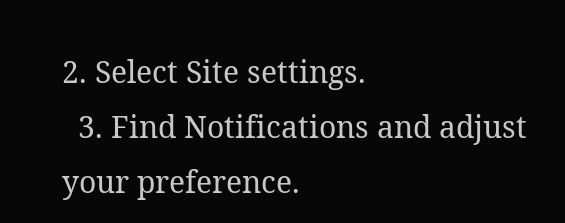2. Select Site settings.
  3. Find Notifications and adjust your preference.